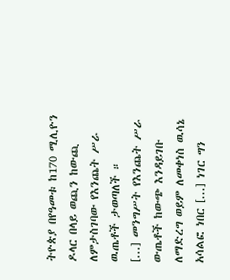ትዮጵያ በየዓመቱ ከ170 ሚሊዮን ዶላር በላይ ወጪን ከውጪ ለምታስገባው የእንጨት ሥራ ዉጤቶች ታወጣለች ።
[...] መንግሥት የእንጨት ሥራ ውጤቶች ከውጭ እንዳይገቡ ለማድረግ ወይም ለመቀነስ ዉሳኔ አሳልፎ ነበር [...] ነገር ግን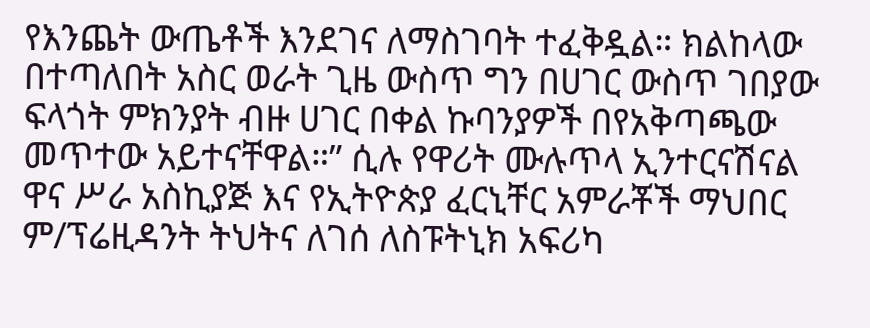የእንጨት ውጤቶች እንደገና ለማስገባት ተፈቅዷል። ክልከላው በተጣለበት አስር ወራት ጊዜ ውስጥ ግን በሀገር ውስጥ ገበያው ፍላጎት ምክንያት ብዙ ሀገር በቀል ኩባንያዎች በየአቅጣጫው መጥተው አይተናቸዋል።” ሲሉ የዋሪት ሙሉጥላ ኢንተርናሽናል ዋና ሥራ አስኪያጅ እና የኢትዮጵያ ፈርኒቸር አምራቾች ማህበር ም/ፕሬዚዳንት ትህትና ለገሰ ለስፑትኒክ አፍሪካ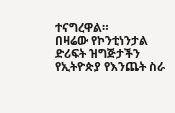ተናግረዋል።
በዛሬው የኮንቲነንታል ድሪፍት ዝግጅታችን የኢትዮጵያ የእንጨት ስራ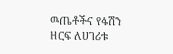ዉጤቶችና የፋሽን ዘርፍ ለሀገሪቱ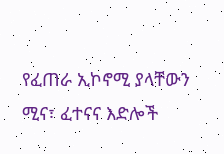የፈጠራ ኢኮኖሚ ያላቸውን ሚና፣ ፈተናና እድሎች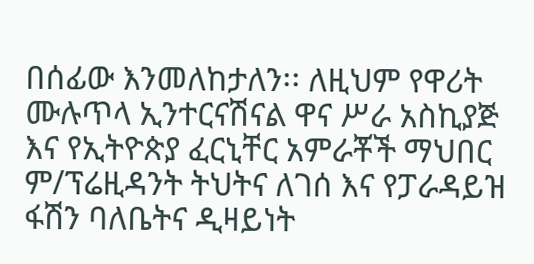በሰፊው እንመለከታለን፡፡ ለዚህም የዋሪት ሙሉጥላ ኢንተርናሽናል ዋና ሥራ አስኪያጅ እና የኢትዮጵያ ፈርኒቸር አምራቾች ማህበር ም/ፕሬዚዳንት ትህትና ለገሰ እና የፓራዳይዝ ፋሽን ባለቤትና ዲዛይነት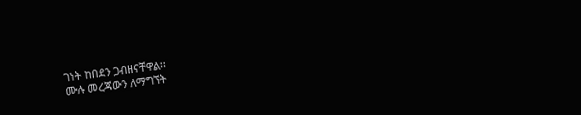ገነት ከበደን ጋብዘናቸዋል፡፡
ሙሉ መረጃውን ለማግኘት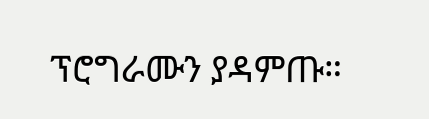ፕሮግራሙን ያዳምጡ።